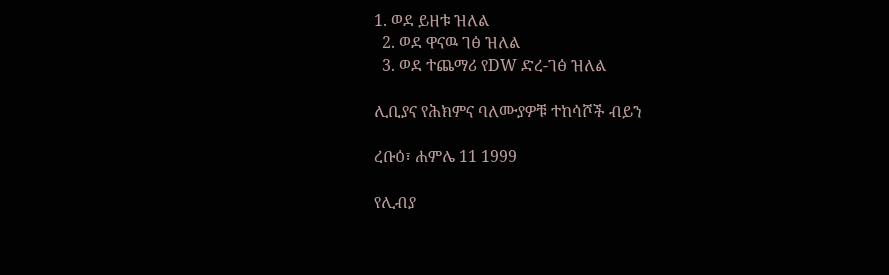1. ወደ ይዘቱ ዝለል
  2. ወደ ዋናዉ ገፅ ዝለል
  3. ወደ ተጨማሪ የDW ድረ-ገፅ ዝለል

ሊቢያና የሕክምና ባለሙያዎቹ ተከሳሾች ብይን

ረቡዕ፣ ሐምሌ 11 1999

የሊብያ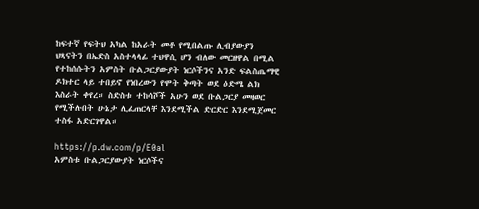ከፍተኛ የፍትህ አካል ከአራት መቶ የሚበልጡ ሊብያውያን ህጻናትን በኤድስ አስተላላፊ ተህዋሲ ሆን ብለው መርዘዋል በሚል የተከሰሱትን አምስት ቡልጋርያውያት ነርሶችንና አንድ ፍልስጤማዊ ዶክተር ላይ ተበይኖ የነበረውን የሞት ቅጣት ወደ ዕድሜ ልክ እስራት ቀየረ። ስድስቱ ተከሳሾች አሁን ወደ ቡልጋርያ መዛወር የሚችሉበት ሁኔታ ሊፈጠርላቸ እንደሚችል ድርድር እንደሚጀመር ተስፋ አድርገዋል።

https://p.dw.com/p/E0al
አምስቱ ቡልጋርያውያት ነርሶችና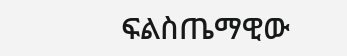ፍልስጤማዊው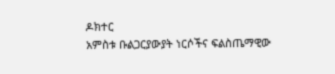ዶክተር
አምስቱ ቡልጋርያውያት ነርሶችና ፍልስጤማዊው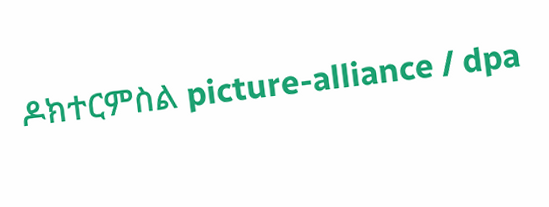ዶክተርምስል picture-alliance / dpa